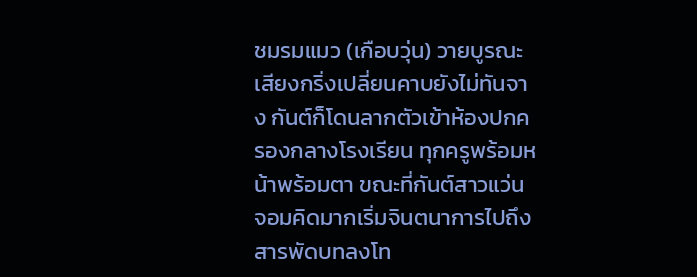ชมรมแมว (เกือบวุ่น) วายบูรณะ
เสียงกริ่งเปลี่ยนคาบยังไม่ทันจาง กันต์ก็โดนลากตัวเข้าห้องปกครองกลางโรงเรียน ทุกครูพร้อมหน้าพร้อมตา ขณะที่กันต์สาวแว่นจอมคิดมากเริ่มจินตนาการไปถึงสารพัดบทลงโท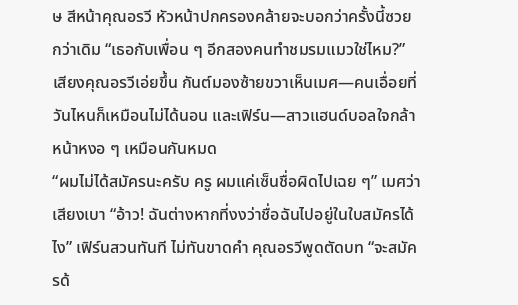ษ สีหน้าคุณอรวี หัวหน้าปกครองคล้ายจะบอกว่าครั้งนี้ซวยกว่าเดิม “เธอกับเพื่อน ๆ อีกสองคนทำชมรมแมวใช่ไหม?” เสียงคุณอรวีเอ่ยขึ้น กันต์มองซ้ายขวาเห็นเมศ—คนเอื่อยที่วันไหนก็เหมือนไม่ได้นอน และเฟิร์น—สาวแฮนด์บอลใจกล้า หน้าหงอ ๆ เหมือนกันหมด
“ผมไม่ได้สมัครนะครับ ครู ผมแค่เซ็นชื่อผิดไปเฉย ๆ” เมศว่าเสียงเบา “อ้าว! ฉันต่างหากที่งงว่าชื่อฉันไปอยู่ในใบสมัครได้ไง” เฟิร์นสวนทันที ไม่ทันขาดคำ คุณอรวีพูดตัดบท “จะสมัครด้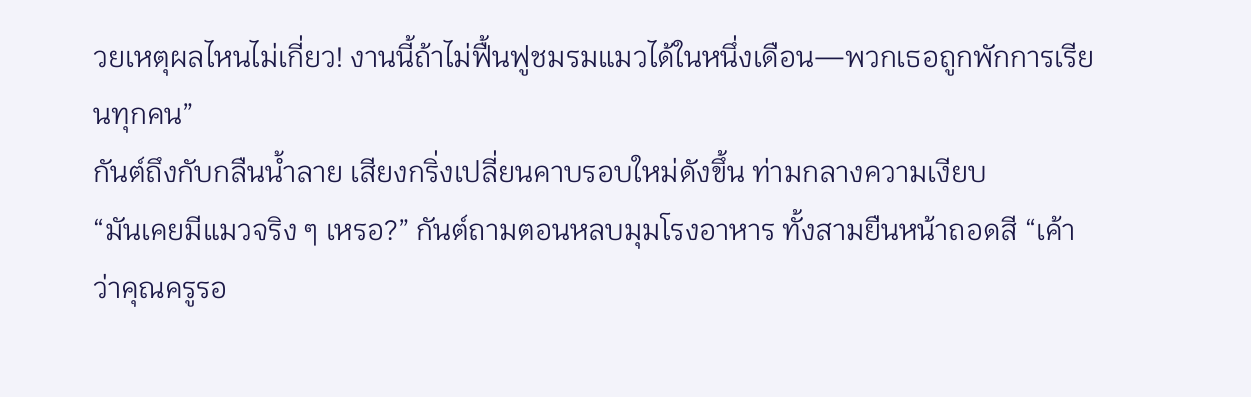วยเหตุผลไหนไม่เกี่ยว! งานนี้ถ้าไม่ฟื้นฟูชมรมแมวได้ในหนึ่งเดือน—พวกเธอถูกพักการเรียนทุกคน”
กันต์ถึงกับกลืนน้ำลาย เสียงกริ่งเปลี่ยนคาบรอบใหม่ดังขึ้น ท่ามกลางความเงียบ
“มันเคยมีแมวจริง ๆ เหรอ?” กันต์ถามตอนหลบมุมโรงอาหาร ทั้งสามยืนหน้าถอดสี “เค้าว่าคุณครูรอ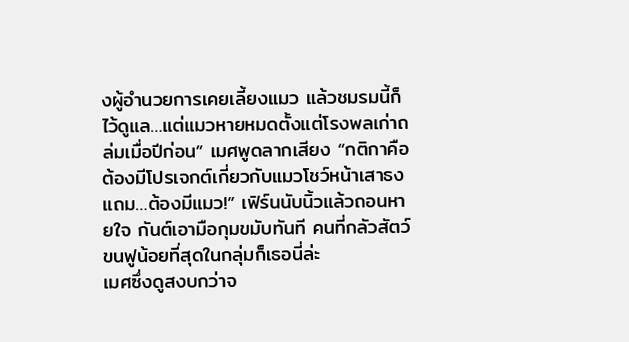งผู้อำนวยการเคยเลี้ยงแมว แล้วชมรมนี้ก็ไว้ดูแล…แต่แมวหายหมดตั้งแต่โรงพลเก่าถล่มเมื่อปีก่อน” เมศพูดลากเสียง “กติกาคือ ต้องมีโปรเจกต์เกี่ยวกับแมวโชว์หน้าเสาธง แถม…ต้องมีแมว!” เฟิร์นนับนิ้วแล้วถอนหายใจ กันต์เอามือกุมขมับทันที คนที่กลัวสัตว์ขนฟูน้อยที่สุดในกลุ่มก็เธอนี่ล่ะ
เมศซึ่งดูสงบกว่าจ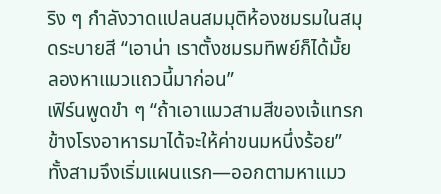ริง ๆ กำลังวาดแปลนสมมุติห้องชมรมในสมุดระบายสี “เอาน่า เราตั้งชมรมทิพย์ก็ได้มั้ย ลองหาแมวแถวนี้มาก่อน”
เฟิร์นพูดขำ ๆ “ถ้าเอาแมวสามสีของเจ้แทรกข้างโรงอาหารมาได้จะให้ค่าขนมหนึ่งร้อย” ทั้งสามจึงเริ่มแผนแรก—ออกตามหาแมว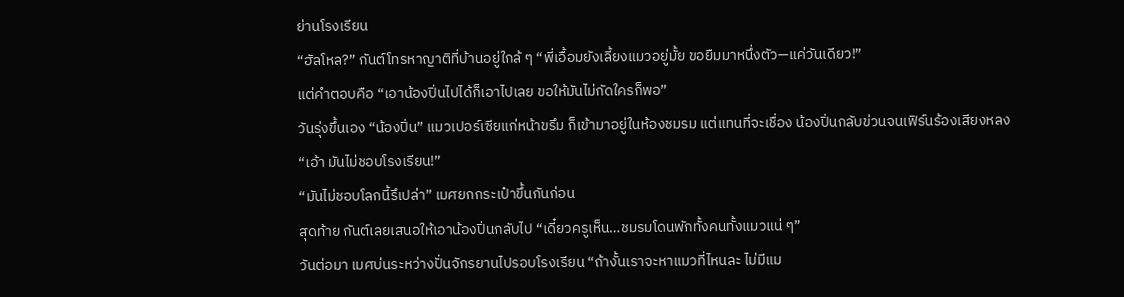ย่านโรงเรียน
“ฮัลโหล?” กันต์โทรหาญาติที่บ้านอยู่ใกล้ ๆ “พี่เอื้อมยังเลี้ยงแมวอยู่มั้ย ขอยืมมาหนึ่งตัว—แค่วันเดียว!”
แต่คำตอบคือ “เอาน้องปิ่นไปได้ก็เอาไปเลย ขอให้มันไม่กัดใครก็พอ”
วันรุ่งขึ้นเอง “น้องปิ่น” แมวเปอร์เซียแก่หน้าขรึม ก็เข้ามาอยู่ในห้องชมรม แต่แทนที่จะเชื่อง น้องปิ่นกลับข่วนจนเฟิร์นร้องเสียงหลง
“เอ้า มันไม่ชอบโรงเรียน!”
“มันไม่ชอบโลกนี้รึเปล่า” เมศยกกระเป๋าขึ้นกันก่อน
สุดท้าย กันต์เลยเสนอให้เอาน้องปิ่นกลับไป “เดี๋ยวครูเห็น…ชมรมโดนพักทั้งคนทั้งแมวแน่ ๆ”
วันต่อมา เมศบ่นระหว่างปั่นจักรยานไปรอบโรงเรียน “ถ้างั้นเราจะหาแมวที่ไหนละ ไม่มีแม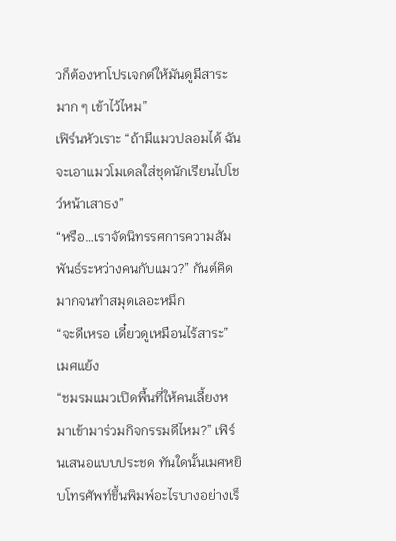วก็ต้องหาโปรเจกต์ให้มันดูมีสาระมาก ๆ เข้าไว้ไหม”
เฟิร์นหัวเราะ “ถ้ามีแมวปลอมได้ ฉันจะเอาแมวโมเดลใส่ชุดนักเรียนไปโชว์หน้าเสาธง”
“หรือ…เราจัดนิทรรศการความสัมพันธ์ระหว่างคนกับแมว?” กันต์คิดมากจนทำสมุดเลอะหมึก
“จะดีเหรอ เดี๋ยวดูเหมือนไร้สาระ” เมศแย้ง
“ชมรมแมวเปิดพื้นที่ให้คนเลี้ยงหมาเข้ามาร่วมกิจกรรมดีไหม?” เฟิร์นเสนอแบบประชด ทันใดนั้นเมศหยิบโทรศัพท์ขึ้นพิมพ์อะไรบางอย่างเร็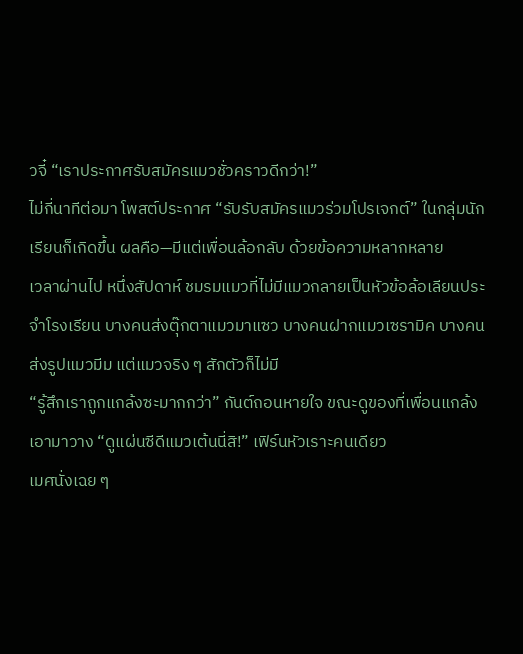วจี๋ “เราประกาศรับสมัครแมวชั่วคราวดีกว่า!”
ไม่กี่นาทีต่อมา โพสต์ประกาศ “รับรับสมัครแมวร่วมโปรเจกต์” ในกลุ่มนักเรียนก็เกิดขึ้น ผลคือ—มีแต่เพื่อนล้อกลับ ด้วยข้อความหลากหลาย
เวลาผ่านไป หนึ่งสัปดาห์ ชมรมแมวที่ไม่มีแมวกลายเป็นหัวข้อล้อเลียนประจำโรงเรียน บางคนส่งตุ๊กตาแมวมาแซว บางคนฝากแมวเซรามิค บางคนส่งรูปแมวมีม แต่แมวจริง ๆ สักตัวก็ไม่มี
“รู้สึกเราถูกแกล้งซะมากกว่า” กันต์ถอนหายใจ ขณะดูของที่เพื่อนแกล้งเอามาวาง “ดูแผ่นซีดีแมวเต้นนี่สิ!” เฟิร์นหัวเราะคนเดียว
เมศนั่งเฉย ๆ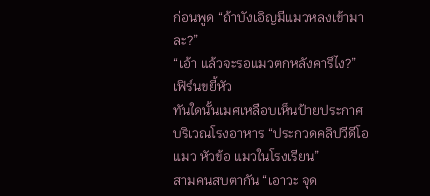ก่อนพูด “ถ้าบังเอิญมีแมวหลงเข้ามาละ?”
“เอ้า แล้วจะรอแมวตกหลังคารึไง?” เฟิร์นขยี้หัว
ทันใดนั้นเมศเหลือบเห็นป้ายประกาศบริเวณโรงอาหาร “ประกวดคลิปวีดีโอแมว หัวข้อ แมวในโรงเรียน”
สามคนสบตากัน “เอาวะ จุด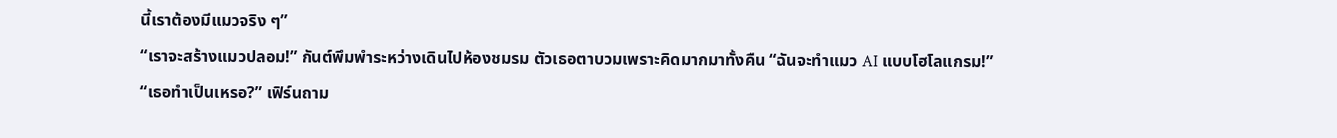นี้เราต้องมีแมวจริง ๆ”
“เราจะสร้างแมวปลอม!” กันต์พึมพำระหว่างเดินไปห้องชมรม ตัวเธอตาบวมเพราะคิดมากมาทั้งคืน “ฉันจะทำแมว AI แบบโฮโลแกรม!”
“เธอทำเป็นเหรอ?” เฟิร์นถาม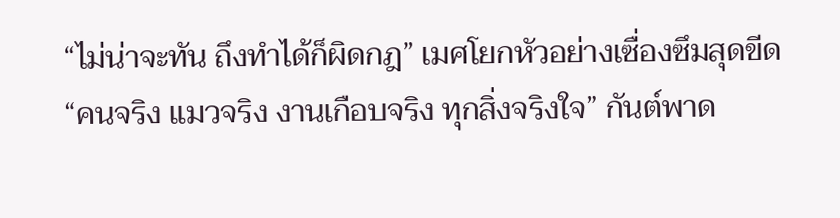“ไม่น่าจะทัน ถึงทำได้ก็ผิดกฎ” เมศโยกหัวอย่างเซื่องซึมสุดขีด
“คนจริง แมวจริง งานเกือบจริง ทุกสิ่งจริงใจ” กันต์พาด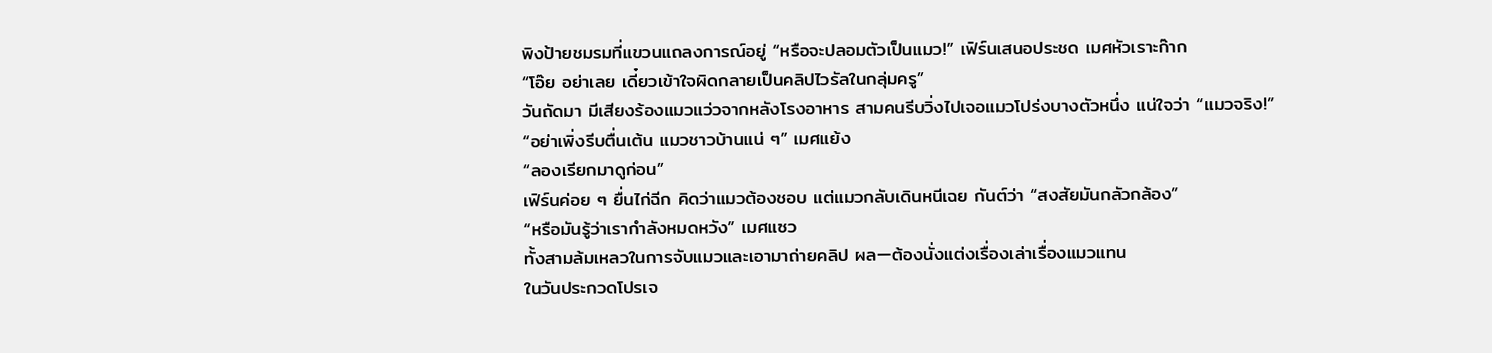พิงป้ายชมรมที่แขวนแถลงการณ์อยู่ “หรือจะปลอมตัวเป็นแมว!” เฟิร์นเสนอประชด เมศหัวเราะก๊าก
“โอ๊ย อย่าเลย เดี๋ยวเข้าใจผิดกลายเป็นคลิปไวรัลในกลุ่มครู”
วันถัดมา มีเสียงร้องแมวแว่วจากหลังโรงอาหาร สามคนรีบวิ่งไปเจอแมวโปร่งบางตัวหนึ่ง แน่ใจว่า “แมวจริง!”
“อย่าเพิ่งรีบตื่นเต้น แมวชาวบ้านแน่ ๆ” เมศแย้ง
“ลองเรียกมาดูก่อน”
เฟิร์นค่อย ๆ ยื่นไก่ฉีก คิดว่าแมวต้องชอบ แต่แมวกลับเดินหนีเฉย กันต์ว่า “สงสัยมันกลัวกล้อง”
“หรือมันรู้ว่าเรากำลังหมดหวัง” เมศแซว
ทั้งสามล้มเหลวในการจับแมวและเอามาถ่ายคลิป ผล—ต้องนั่งแต่งเรื่องเล่าเรื่องแมวแทน
ในวันประกวดโปรเจ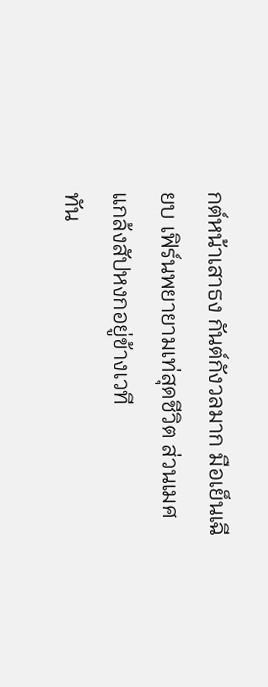กต์หน้าเสาธง กันต์กังวลมาก มือเย็นเฉียบ เฟิร์นพยายามเท่สุดชีวิต ส่วนเมศแกล้งสัปหงกอยู่ข้างเวที
ทัน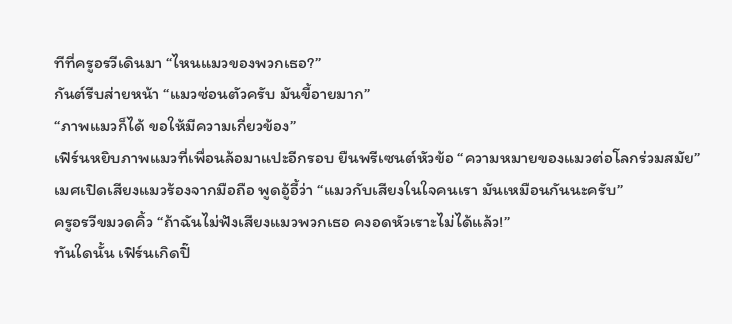ทีที่ครูอรวีเดินมา “ไหนแมวของพวกเธอ?”
กันต์รีบส่ายหน้า “แมวซ่อนตัวครับ มันขี้อายมาก”
“ภาพแมวก็ได้ ขอให้มีความเกี่ยวข้อง”
เฟิร์นหยิบภาพแมวที่เพื่อนล้อมาแปะอีกรอบ ยืนพรีเซนต์หัวข้อ “ความหมายของแมวต่อโลกร่วมสมัย”
เมศเปิดเสียงแมวร้องจากมือถือ พูดอู้อี้ว่า “แมวกับเสียงในใจคนเรา มันเหมือนกันนะครับ”
ครูอรวีขมวดคิ้ว “ถ้าฉันไม่ฟังเสียงแมวพวกเธอ คงอดหัวเราะไม่ได้แล้ว!”
ทันใดนั้น เฟิร์นเกิดปิ๊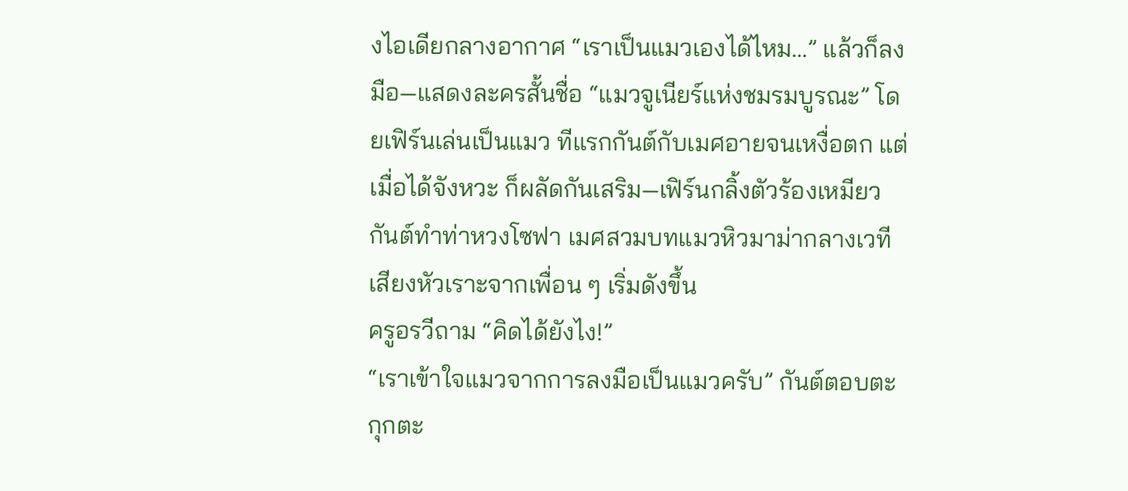งไอเดียกลางอากาศ “เราเป็นแมวเองได้ไหม…” แล้วก็ลงมือ—แสดงละครสั้นชื่อ “แมวจูเนียร์แห่งชมรมบูรณะ” โดยเฟิร์นเล่นเป็นแมว ทีแรกกันต์กับเมศอายจนเหงื่อตก แต่เมื่อได้จังหวะ ก็ผลัดกันเสริม—เฟิร์นกลิ้งตัวร้องเหมียว กันต์ทำท่าหวงโซฟา เมศสวมบทแมวหิวมาม่ากลางเวที
เสียงหัวเราะจากเพื่อน ๆ เริ่มดังขึ้น
ครูอรวีถาม “คิดได้ยังไง!”
“เราเข้าใจแมวจากการลงมือเป็นแมวครับ” กันต์ตอบตะกุกตะ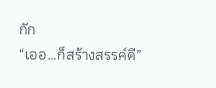กัก
“เออ…ก็สร้างสรรค์ดี”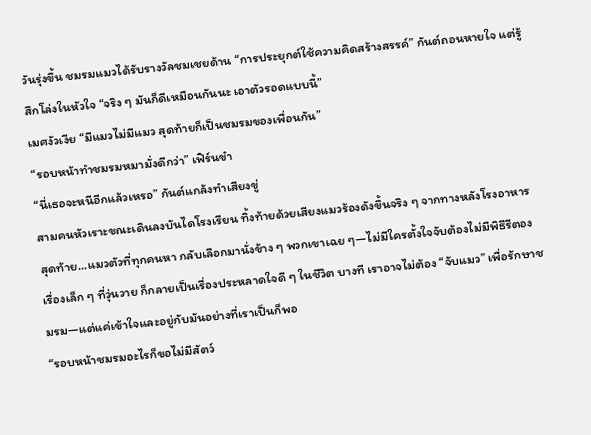วันรุ่งขึ้น ชมรมแมวได้รับรางวัลชมเชยด้าน “การประยุกต์ใช้ความคิดสร้างสรรค์” กันต์ถอนหายใจ แต่รู้สึกโล่งในหัวใจ “จริง ๆ มันก็ดีเหมือนกันนะ เอาตัวรอดแบบนี้”
เมศงัวเงีย “มีแมวไม่มีแมว สุดท้ายก็เป็นชมรมของเพื่อนกัน”
“รอบหน้าทำชมรมหมามั่งดีกว่า” เฟิร์นขำ
“นี่เธอจะหนีอีกแล้วเหรอ” กันต์แกล้งทำเสียงขู่
สามคนหัวเราะขณะเดินลงบันไดโรงเรียน ทิ้งท้ายด้วยเสียงแมวร้องดังขึ้นจริง ๆ จากทางหลังโรงอาหาร สุดท้าย…แมวตัวที่ทุกคนหา กลับเลือกมานั่งข้าง ๆ พวกเขาเฉย ๆ—ไม่มีใครตั้งใจจับต้องไม่มีพิธีรีตอง เรื่องเล็ก ๆ ที่วุ่นวาย ก็กลายเป็นเรื่องประหลาดใจดี ๆ ในชีวิต บางที เราอาจไม่ต้อง “จับแมว” เพื่อรักษาชมรม—แต่แค่เข้าใจและอยู่กับมันอย่างที่เราเป็นก็พอ
“รอบหน้าชมรมอะไรก็ขอไม่มีสัตว์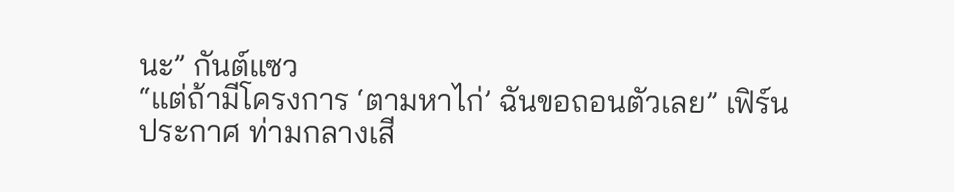นะ” กันต์แซว
“แต่ถ้ามีโครงการ ‘ตามหาไก่’ ฉันขอถอนตัวเลย” เฟิร์นประกาศ ท่ามกลางเสี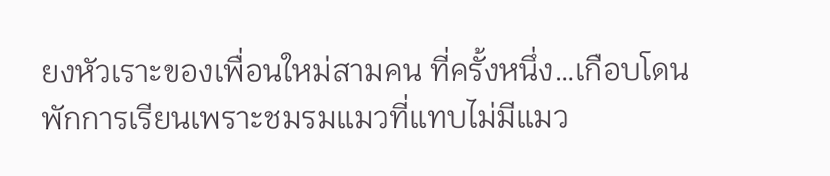ยงหัวเราะของเพื่อนใหม่สามคน ที่ครั้งหนึ่ง…เกือบโดนพักการเรียนเพราะชมรมแมวที่แทบไม่มีแมว